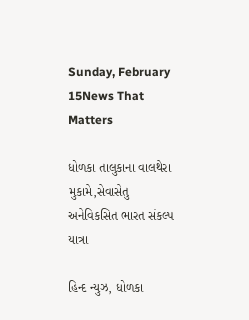Sunday, February 15News That Matters

ધોળકા તાલુકાના વાલથેરા મુકામે,સેવાસેતુ અનેવિકસિત ભારત સંકલ્પ યાત્રા

હિન્દ ન્યુઝ, ધોળકા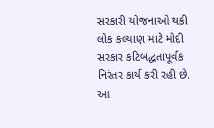સરકારી યોજનાઓ થકી લોક કલ્યાણ માટે મોદી સરકાર કટિબદ્ધતાપૂર્વક નિરંતર કાર્ય કરી રહી છે. આ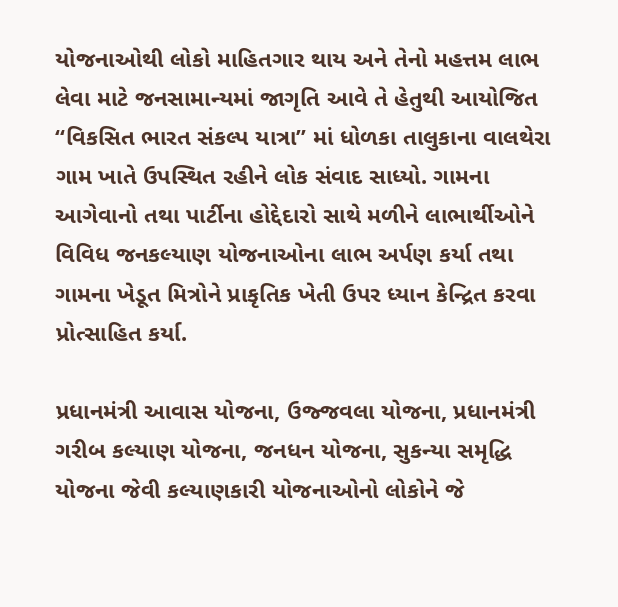યોજનાઓથી લોકો માહિતગાર થાય અને તેનો મહત્તમ લાભ લેવા માટે જનસામાન્યમાં જાગૃતિ આવે તે હેતુથી આયોજિત “વિકસિત ભારત સંકલ્પ યાત્રા” માં ધોળકા તાલુકાના વાલથેરા ગામ ખાતે ઉપસ્થિત રહીને લોક સંવાદ સાધ્યો. ગામના આગેવાનો તથા પાર્ટીના હોદ્દેદારો સાથે મળીને લાભાર્થીઓને વિવિધ જનકલ્યાણ યોજનાઓના લાભ અર્પણ કર્યા તથા ગામના ખેડૂત મિત્રોને પ્રાકૃતિક ખેતી ઉપર ધ્યાન કેન્દ્રિત કરવા પ્રોત્સાહિત કર્યા.

પ્રધાનમંત્રી આવાસ યોજના, ઉજ્જવલા યોજના, પ્રધાનમંત્રી ગરીબ કલ્યાણ યોજના, જનધન યોજના, સુકન્યા સમૃદ્ધિ યોજના જેવી કલ્યાણકારી યોજનાઓનો લોકોને જે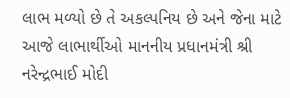લાભ મળ્યો છે તે અકલ્પનિય છે અને જેના માટે આજે લાભાર્થીઓ માનનીય પ્રધાનમંત્રી શ્રી નરેન્દ્રભાઈ મોદી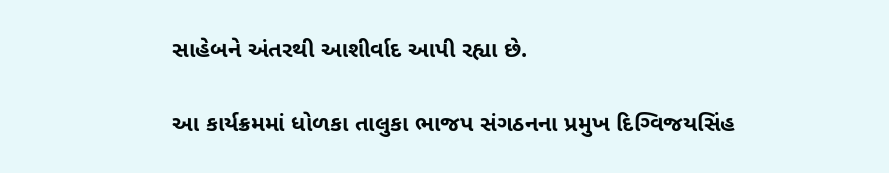સાહેબને અંતરથી આશીર્વાદ આપી રહ્યા છે.

આ કાર્યક્રમમાં ધોળકા તાલુકા ભાજપ સંગઠનના પ્રમુખ દિગ્વિજયસિંહ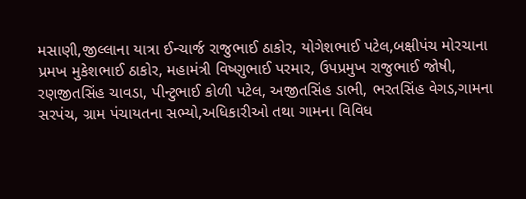મસાણી,જીલ્લાના યાત્રા ઈન્ચાર્જ રાજુભાઈ ઠાકોર, યોગેશભાઈ પટેલ,બક્ષીપંચ મોરચાના પ્રમખ મુકેશભાઈ ઠાકોર, મહામંત્રી વિષ્ણુભાઈ પરમાર, ઉપપ્રમુખ રાજુભાઈ જોષી, રણજીતસિંહ ચાવડા, પીન્ટુભાઈ કોળી પટેલ, અજીતસિંહ ડાભી, ભરતસિંહ વેગડ,ગામના સરપંચ, ગ્રામ પંચાયતના સભ્યો,અધિકારીઓ તથા ગામના વિવિધ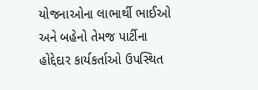યોજનાઓના લાભાર્થી ભાઈઓ અને બહેનો તેમજ પાર્ટીના હોદ્દેદાર કાર્યકર્તાઓ ઉપસ્થિત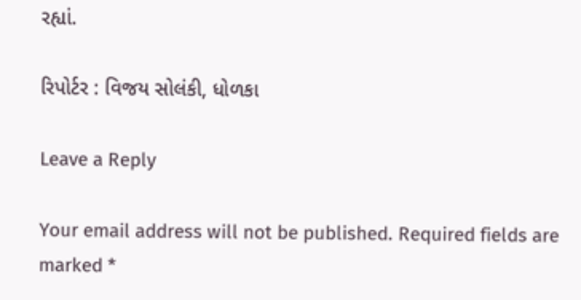રહ્યાં.

રિપોર્ટર : વિજય સોલંકી, ધોળકા

Leave a Reply

Your email address will not be published. Required fields are marked *